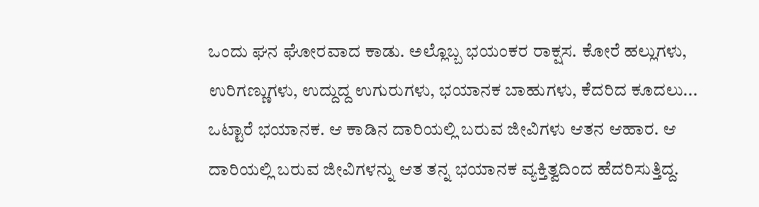ಒಂದು ಘನ ಘೋರವಾದ ಕಾಡು. ಅಲ್ಲೊಬ್ಬ ಭಯಂಕರ ರಾಕ್ಷಸ. ಕೋರೆ ಹಲ್ಲುಗಳು, ಉರಿಗಣ್ಣುಗಳು, ಉದ್ದುದ್ದ ಉಗುರುಗಳು, ಭಯಾನಕ ಬಾಹುಗಳು, ಕೆದರಿದ ಕೂದಲು... ಒಟ್ಟಾರೆ ಭಯಾನಕ. ಆ ಕಾಡಿನ ದಾರಿಯಲ್ಲಿ ಬರುವ ಜೀವಿಗಳು ಆತನ ಆಹಾರ. ಆ ದಾರಿಯಲ್ಲಿ ಬರುವ ಜೀವಿಗಳನ್ನು ಆತ ತನ್ನ ಭಯಾನಕ ವ್ಯಕ್ತಿತ್ವದಿಂದ ಹೆದರಿಸುತ್ತಿದ್ದ.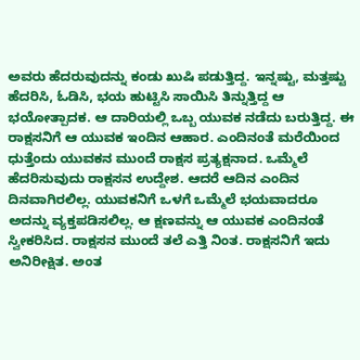ಅವರು ಹೆದರುವುದನ್ನು ಕಂಡು ಖುಷಿ ಪಡುತ್ತಿದ್ದ. ಇನ್ನಷ್ಟು, ಮತ್ತಷ್ಟು ಹೆದರಿಸಿ, ಓಡಿಸಿ, ಭಯ ಹುಟ್ಟಿಸಿ ಸಾಯಿಸಿ ತಿನ್ನುತ್ತಿದ್ದ ಆ ಭಯೋತ್ಪಾದಕ. ಆ ದಾರಿಯಲ್ಲಿ ಒಬ್ಬ ಯುವಕ ನಡೆದು ಬರುತ್ತಿದ್ದ. ಈ ರಾಕ್ಷಸನಿಗೆ ಆ ಯುವಕ ಇಂದಿನ ಆಹಾರ. ಎಂದಿನಂತೆ ಮರೆಯಿಂದ ಧುತ್ತೆಂದು ಯುವಕನ ಮುಂದೆ ರಾಕ್ಷಸ ಪ್ರತ್ಯಕ್ಷನಾದ. ಒಮ್ಮೆಲೆ ಹೆದರಿಸುವುದು ರಾಕ್ಷಸನ ಉದ್ದೇಶ. ಆದರೆ ಆದಿನ ಎಂದಿನ ದಿನವಾಗಿರಲಿಲ್ಲ. ಯುವಕನಿಗೆ ಒಳಗೆ ಒಮ್ಮೆಲೆ ಭಯವಾದರೂ ಅದನ್ನು ವ್ಯಕ್ತಪಡಿಸಲಿಲ್ಲ. ಆ ಕ್ಷಣವನ್ನು ಆ ಯುವಕ ಎಂದಿನಂತೆ ಸ್ವೀಕರಿಸಿದ. ರಾಕ್ಷಸನ ಮುಂದೆ ತಲೆ ಎತ್ತಿ ನಿಂತ. ರಾಕ್ಷಸನಿಗೆ ಇದು ಅನಿರೀಕ್ಷಿತ. ಅಂತ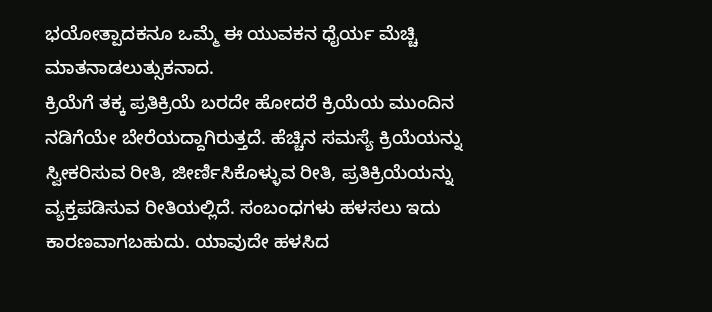ಭಯೋತ್ಪಾದಕನೂ ಒಮ್ಮೆ ಈ ಯುವಕನ ಧೈರ್ಯ ಮೆಚ್ಚಿ ಮಾತನಾಡಲುತ್ಸುಕನಾದ.
ಕ್ರಿಯೆಗೆ ತಕ್ಕ ಪ್ರತಿಕ್ರಿಯೆ ಬರದೇ ಹೋದರೆ ಕ್ರಿಯೆಯ ಮುಂದಿನ ನಡಿಗೆಯೇ ಬೇರೆಯದ್ದಾಗಿರುತ್ತದೆ. ಹೆಚ್ಚಿನ ಸಮಸ್ಯೆ ಕ್ರಿಯೆಯನ್ನು ಸ್ವೀಕರಿಸುವ ರೀತಿ, ಜೀರ್ಣಿಸಿಕೊಳ್ಳುವ ರೀತಿ, ಪ್ರತಿಕ್ರಿಯೆಯನ್ನು ವ್ಯಕ್ತಪಡಿಸುವ ರೀತಿಯಲ್ಲಿದೆ. ಸಂಬಂಧಗಳು ಹಳಸಲು ಇದು ಕಾರಣವಾಗಬಹುದು. ಯಾವುದೇ ಹಳಸಿದ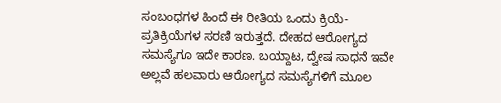ಸಂಬಂಧಗಳ ಹಿಂದೆ ಈ ರೀತಿಯ ಒಂದು ಕ್ರಿಯೆ-ಪ್ರತಿಕ್ರಿಯೆಗಳ ಸರಣಿ ಇರುತ್ತದೆ. ದೇಹದ ಆರೋಗ್ಯದ ಸಮಸ್ಯೆಗೂ ಇದೇ ಕಾರಣ. ಬಯ್ದಾಟ, ದ್ವೇಷ ಸಾಧನೆ ಇವೇ ಅಲ್ಲವೆ ಹಲವಾರು ಆರೋಗ್ಯದ ಸಮಸ್ಯೆಗಳಿಗೆ ಮೂಲ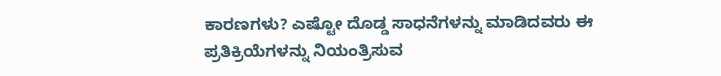ಕಾರಣಗಳು? ಎಷ್ಟೋ ದೊಡ್ಡ ಸಾಧನೆಗಳನ್ನು ಮಾಡಿದವರು ಈ ಪ್ರತಿಕ್ರಿಯೆಗಳನ್ನು ನಿಯಂತ್ರಿಸುವ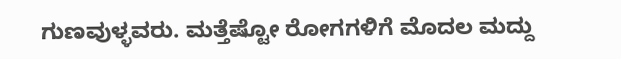ಗುಣವುಳ್ಳವರು. ಮತ್ತೆಷ್ಟೋ ರೋಗಗಳಿಗೆ ಮೊದಲ ಮದ್ದು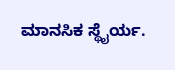ಮಾನಸಿಕ ಸ್ಥೈರ್ಯ.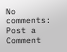No comments:
Post a Comment